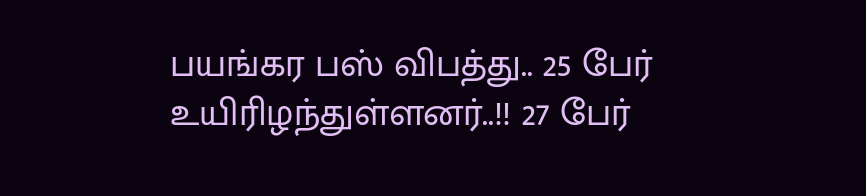பயங்கர பஸ் விபத்து.. 25 பேர் உயிரிழந்துள்ளனர்..!! 27 பேர்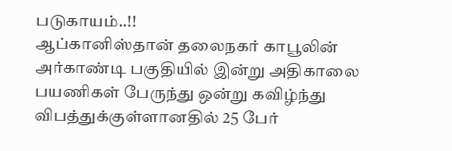படுகாயம்..!!
ஆப்கானிஸ்தான் தலைநகர் காபூலின் அர்காண்டி பகுதியில் இன்று அதிகாலை பயணிகள் பேருந்து ஒன்று கவிழ்ந்து விபத்துக்குள்ளானதில் 25 பேர்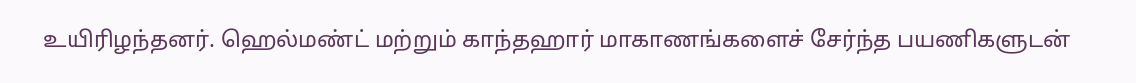உயிரிழந்தனர். ஹெல்மண்ட் மற்றும் காந்தஹார் மாகாணங்களைச் சேர்ந்த பயணிகளுடன்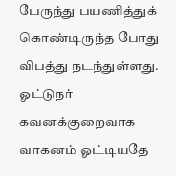பேருந்து பயணித்துக் கொண்டிருந்த போது விபத்து நடந்துள்ளது. ஓட்டுநர் கவனக்குறைவாக வாகனம் ஓட்டியதே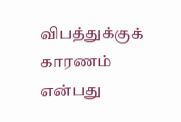விபத்துக்குக் காரணம் என்பது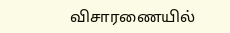விசாரணையில்